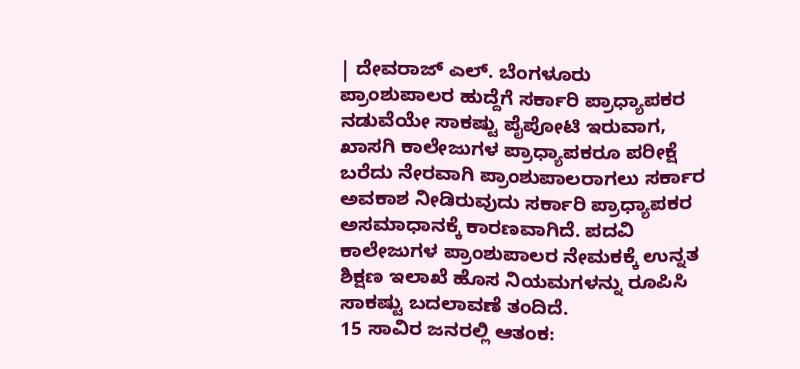| ದೇವರಾಜ್ ಎಲ್. ಬೆಂಗಳೂರು
ಪ್ರಾಂಶುಪಾಲರ ಹುದ್ದೆಗೆ ಸರ್ಕಾರಿ ಪ್ರಾಧ್ಯಾಪಕರ ನಡುವೆಯೇ ಸಾಕಷ್ಟು ಪೈಪೋಟಿ ಇರುವಾಗ, ಖಾಸಗಿ ಕಾಲೇಜುಗಳ ಪ್ರಾಧ್ಯಾಪಕರೂ ಪರೀಕ್ಷೆ ಬರೆದು ನೇರವಾಗಿ ಪ್ರಾಂಶುಪಾಲರಾಗಲು ಸರ್ಕಾರ ಅವಕಾಶ ನೀಡಿರುವುದು ಸರ್ಕಾರಿ ಪ್ರಾಧ್ಯಾಪಕರ ಅಸಮಾಧಾನಕ್ಕೆ ಕಾರಣವಾಗಿದೆ. ಪದವಿ ಕಾಲೇಜುಗಳ ಪ್ರಾಂಶುಪಾಲರ ನೇಮಕಕ್ಕೆ ಉನ್ನತ ಶಿಕ್ಷಣ ಇಲಾಖೆ ಹೊಸ ನಿಯಮಗಳನ್ನು ರೂಪಿಸಿ ಸಾಕಷ್ಟು ಬದಲಾವಣೆ ತಂದಿದೆ.
15 ಸಾವಿರ ಜನರಲ್ಲಿ ಆತಂಕ: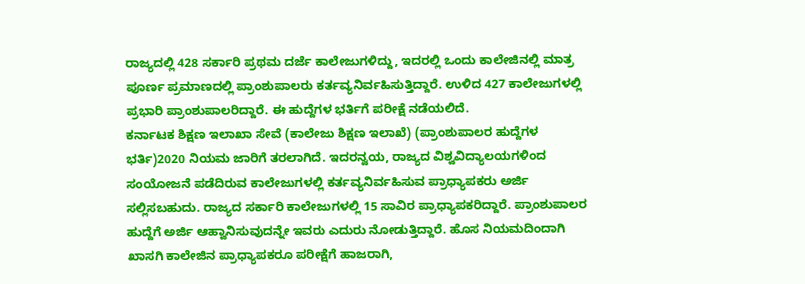ರಾಜ್ಯದಲ್ಲಿ 428 ಸರ್ಕಾರಿ ಪ್ರಥಮ ದರ್ಜೆ ಕಾಲೇಜುಗಳಿದ್ದು, ಇದರಲ್ಲಿ ಒಂದು ಕಾಲೇಜಿನಲ್ಲಿ ಮಾತ್ರ ಪೂರ್ಣ ಪ್ರಮಾಣದಲ್ಲಿ ಪ್ರಾಂಶುಪಾಲರು ಕರ್ತವ್ಯನಿರ್ವಹಿಸುತ್ತಿದ್ದಾರೆ. ಉಳಿದ 427 ಕಾಲೇಜುಗಳಲ್ಲಿ ಪ್ರಭಾರಿ ಪ್ರಾಂಶುಪಾಲರಿದ್ದಾರೆ. ಈ ಹುದ್ದೆಗಳ ಭರ್ತಿಗೆ ಪರೀಕ್ಷೆ ನಡೆಯಲಿದೆ.
ಕರ್ನಾಟಕ ಶಿಕ್ಷಣ ಇಲಾಖಾ ಸೇವೆ (ಕಾಲೇಜು ಶಿಕ್ಷಣ ಇಲಾಖೆ) (ಪ್ರಾಂಶುಪಾಲರ ಹುದ್ದೆಗಳ ಭರ್ತಿ)2020 ನಿಯಮ ಜಾರಿಗೆ ತರಲಾಗಿದೆ. ಇದರನ್ವಯ, ರಾಜ್ಯದ ವಿಶ್ವವಿದ್ಯಾಲಯಗಳಿಂದ ಸಂಯೋಜನೆ ಪಡೆದಿರುವ ಕಾಲೇಜುಗಳಲ್ಲಿ ಕರ್ತವ್ಯನಿರ್ವಹಿಸುವ ಪ್ರಾಧ್ಯಾಪಕರು ಅರ್ಜಿ ಸಲ್ಲಿಸಬಹುದು. ರಾಜ್ಯದ ಸರ್ಕಾರಿ ಕಾಲೇಜುಗಳಲ್ಲಿ 15 ಸಾವಿರ ಪ್ರಾಧ್ಯಾಪಕರಿದ್ದಾರೆ. ಪ್ರಾಂಶುಪಾಲರ ಹುದ್ದೆಗೆ ಅರ್ಜಿ ಆಹ್ವಾನಿಸುವುದನ್ನೇ ಇವರು ಎದುರು ನೋಡುತ್ತಿದ್ದಾರೆ. ಹೊಸ ನಿಯಮದಿಂದಾಗಿ ಖಾಸಗಿ ಕಾಲೇಜಿನ ಪ್ರಾಧ್ಯಾಪಕರೂ ಪರೀಕ್ಷೆಗೆ ಹಾಜರಾಗಿ,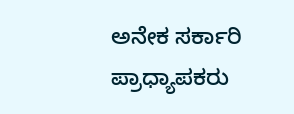ಅನೇಕ ಸರ್ಕಾರಿ ಪ್ರಾಧ್ಯಾಪಕರು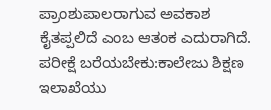ಪ್ರಾಂಶುಪಾಲರಾಗುವ ಅವಕಾಶ ಕೈತಪ್ಪಲಿದೆ ಎಂಬ ಆತಂಕ ಎದುರಾಗಿದೆ.
ಪರೀಕ್ಷೆ ಬರೆಯಬೇಕು:ಕಾಲೇಜು ಶಿಕ್ಷಣ ಇಲಾಖೆಯು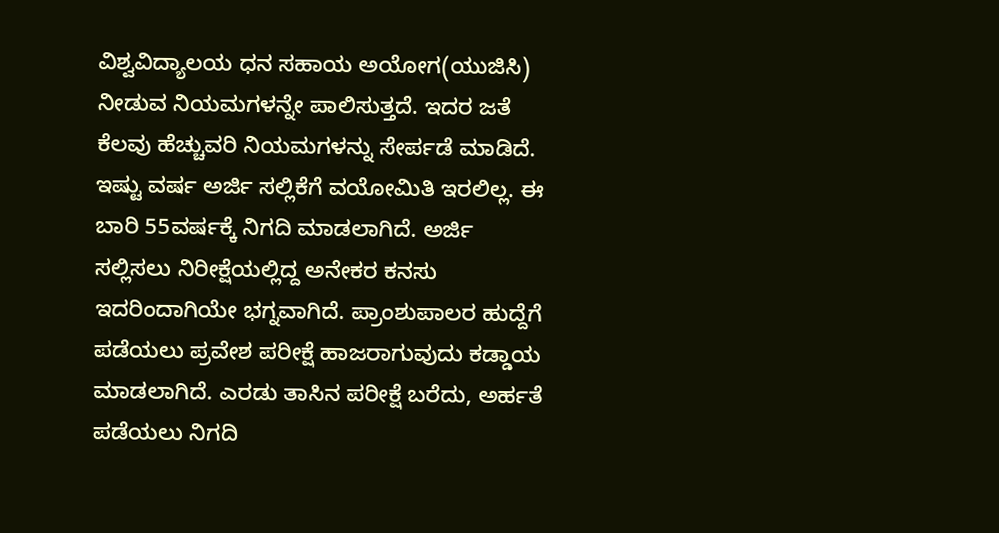ವಿಶ್ವವಿದ್ಯಾಲಯ ಧನ ಸಹಾಯ ಅಯೋಗ(ಯುಜಿಸಿ) ನೀಡುವ ನಿಯಮಗಳನ್ನೇ ಪಾಲಿಸುತ್ತದೆ. ಇದರ ಜತೆ ಕೆಲವು ಹೆಚ್ಚುವರಿ ನಿಯಮಗಳನ್ನು ಸೇರ್ಪಡೆ ಮಾಡಿದೆ. ಇಷ್ಟು ವರ್ಷ ಅರ್ಜಿ ಸಲ್ಲಿಕೆಗೆ ವಯೋಮಿತಿ ಇರಲಿಲ್ಲ. ಈ ಬಾರಿ 55ವರ್ಷಕ್ಕೆ ನಿಗದಿ ಮಾಡಲಾಗಿದೆ. ಅರ್ಜಿ ಸಲ್ಲಿಸಲು ನಿರೀಕ್ಷೆಯಲ್ಲಿದ್ದ ಅನೇಕರ ಕನಸು ಇದರಿಂದಾಗಿಯೇ ಭಗ್ನವಾಗಿದೆ. ಪ್ರಾಂಶುಪಾಲರ ಹುದ್ದೆಗೆ ಪಡೆಯಲು ಪ್ರವೇಶ ಪರೀಕ್ಷೆ ಹಾಜರಾಗುವುದು ಕಡ್ಡಾಯ ಮಾಡಲಾಗಿದೆ. ಎರಡು ತಾಸಿನ ಪರೀಕ್ಷೆ ಬರೆದು, ಅರ್ಹತೆ ಪಡೆಯಲು ನಿಗದಿ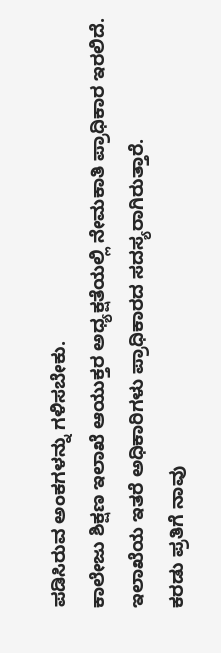ಪಡಿಸಿರುವ ಅಂಕಗಳನ್ನು ಗಳಿಸಬೇಕು.
ಕಾಲೇಜು ಶಿಕ್ಷಣ ಇಲಾಖೆ ಆಯುಕ್ತರ ಅಧ್ಯಕ್ಷತೆಯಲ್ಲಿ ನೇಮಕಾತಿ ಪ್ರಾಧಿಕಾರ ಇರಲಿದೆ. ಇಲಾಖೆಯ ಇತರೆ ಅಧಿಕಾರಿಗಳು ಪ್ರಾಧಿಕಾರದ ಸದಸ್ಯರಾಗಿರುತ್ತಾರೆ.
ಕರಡು ಪ್ರತಿಗೆ ನಾವು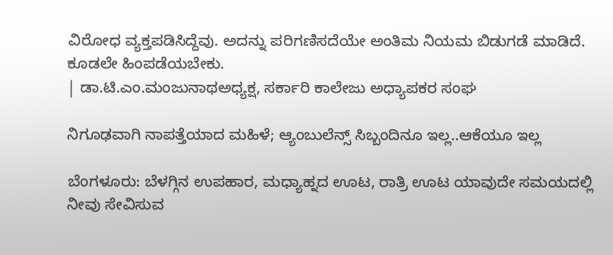ವಿರೋಧ ವ್ಯಕ್ತಪಡಿಸಿದ್ದೆವು. ಅದನ್ನು ಪರಿಗಣಿಸದೆಯೇ ಅಂತಿಮ ನಿಯಮ ಬಿಡುಗಡೆ ಮಾಡಿದೆ. ಕೂಡಲೇ ಹಿಂಪಡೆಯಬೇಕು.
| ಡಾ.ಟಿ.ಎಂ.ಮಂಜುನಾಥಅಧ್ಯಕ್ಷ, ಸರ್ಕಾರಿ ಕಾಲೇಜು ಅಧ್ಯಾಪಕರ ಸಂಘ

ನಿಗೂಢವಾಗಿ ನಾಪತ್ತೆಯಾದ ಮಹಿಳೆ; ಆ್ಯಂಬುಲೆನ್ಸ್ ಸಿಬ್ಬಂದಿನೂ ಇಲ್ಲ..ಆಕೆಯೂ ಇಲ್ಲ

ಬೆಂಗಳೂರು: ಬೆಳಗ್ಗಿನ ಉಪಹಾರ, ಮಧ್ಯಾಹ್ನದ ಊಟ, ರಾತ್ರಿ ಊಟ ಯಾವುದೇ ಸಮಯದಲ್ಲಿ ನೀವು ಸೇವಿಸುವ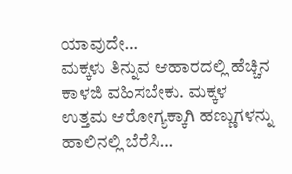ಯಾವುದೇ…
ಮಕ್ಕಳು ತಿನ್ನುವ ಆಹಾರದಲ್ಲಿ ಹೆಚ್ಚಿನ ಕಾಳಜಿ ವಹಿಸಬೇಕು. ಮಕ್ಕಳ ಉತ್ತಮ ಆರೋಗ್ಯಕ್ಕಾಗಿ ಹಣ್ಣುಗಳನ್ನು ಹಾಲಿನಲ್ಲಿ ಬೆರೆಸಿ…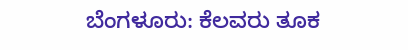ಬೆಂಗಳೂರು: ಕೆಲವರು ತೂಕ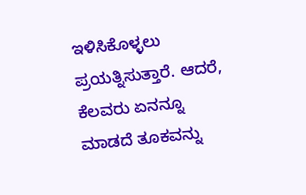ಇಳಿಸಿಕೊಳ್ಳಲು ಪ್ರಯತ್ನಿಸುತ್ತಾರೆ. ಆದರೆ, ಕೆಲವರು ಏನನ್ನೂ ಮಾಡದೆ ತೂಕವನ್ನು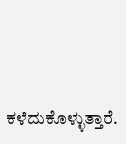ಕಳೆದುಕೊಳ್ಳುತ್ತಾರೆ.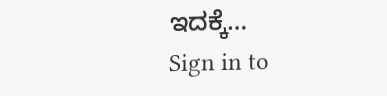ಇದಕ್ಕೆ…
Sign in to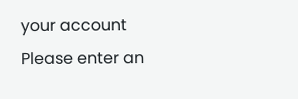your account
Please enter an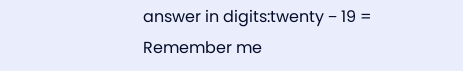answer in digits:twenty − 19 =
Remember me